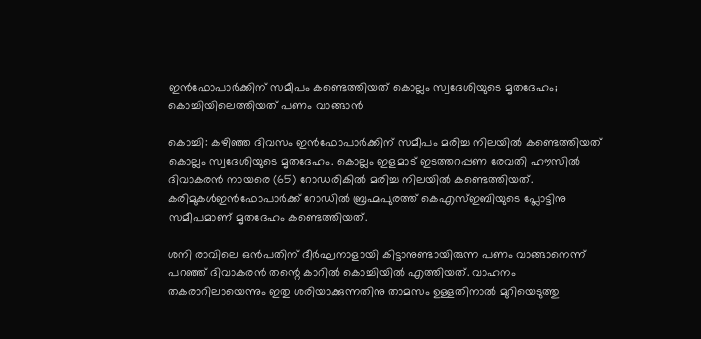ഇന്‍ഫോപാര്‍ക്കിന് സമീപം കണ്ടെത്തിയത് കൊല്ലം സ്വദേശിയുടെ മൃതദേഹം; കൊച്ചിയിലെത്തിയത് പണം വാങ്ങാന്‍

കൊച്ചി: കഴിഞ്ഞ ദിവസം ഇന്‍ഫോപാര്‍ക്കിന് സമീപം മരിച്ച നിലയില്‍ കണ്ടെത്തിയത് കൊല്ലം സ്വദേശിയുടെ മൃതദേഹം. കൊല്ലം ഇളമാട് ഇടത്തറപ്പണ രേവതി ഹൗസില്‍ ദിവാകരന്‍ നായരെ (65) റോഡരികില്‍ മരിച്ച നിലയില്‍ കണ്ടെത്തിയത്. കരിമുകള്‍ഇന്‍ഫോപാര്‍ക്ക് റോഡില്‍ ബ്രഹ്മപുരത്ത് കെഎസ്ഇബിയുടെ പ്ലോട്ടിനു സമീപമാണ് മൃതദേഹം കണ്ടെത്തിയത്.

ശനി രാവിലെ ഒന്‍പതിന് ദീര്‍ഘനാളായി കിട്ടാനുണ്ടായിരുന്ന പണം വാങ്ങാനെന്ന് പറഞ്ഞ് ദിവാകരന്‍ തന്റെ കാറില്‍ കൊച്ചിയില്‍ എത്തിയത്. വാഹനം തകരാറിലായെന്നും ഇതു ശരിയാക്കുന്നതിനു താമസം ഉള്ളതിനാല്‍ മുറിയെടുത്തു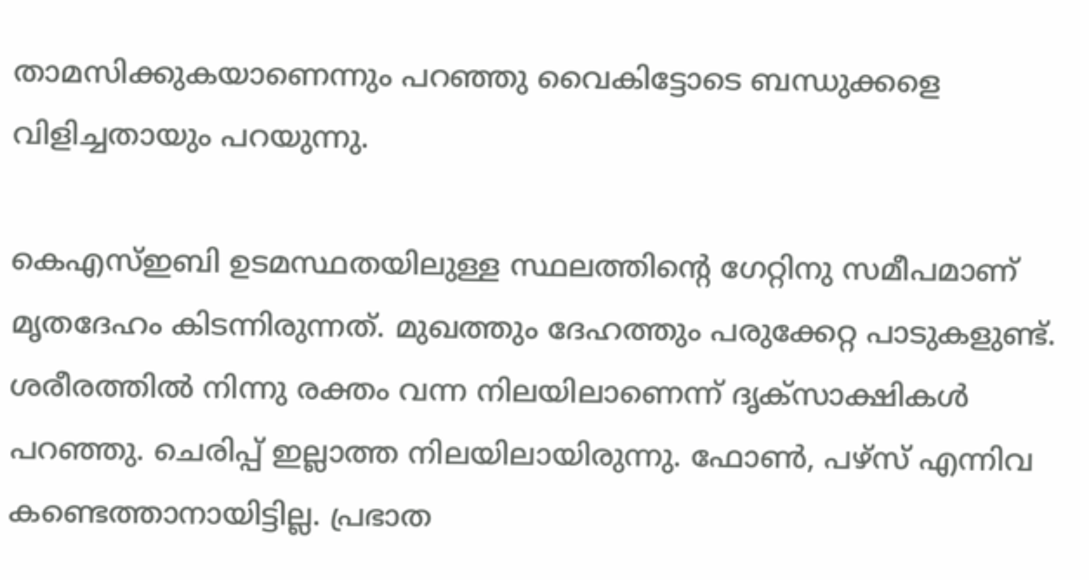താമസിക്കുകയാണെന്നും പറഞ്ഞു വൈകിട്ടോടെ ബന്ധുക്കളെ വിളിച്ചതായും പറയുന്നു.

കെഎസ്ഇബി ഉടമസ്ഥതയിലുള്ള സ്ഥലത്തിന്റെ ഗേറ്റിനു സമീപമാണ് മൃതദേഹം കിടന്നിരുന്നത്. മുഖത്തും ദേഹത്തും പരുക്കേറ്റ പാടുകളുണ്ട്. ശരീരത്തില്‍ നിന്നു രക്തം വന്ന നിലയിലാണെന്ന് ദൃക്സാക്ഷികള്‍ പറഞ്ഞു. ചെരിപ്പ് ഇല്ലാത്ത നിലയിലായിരുന്നു. ഫോണ്‍, പഴ്‌സ് എന്നിവ കണ്ടെത്താനായിട്ടില്ല. പ്രഭാത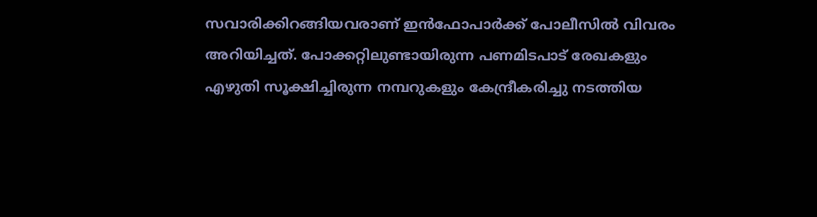സവാരിക്കിറങ്ങിയവരാണ് ഇന്‍ഫോപാര്‍ക്ക് പോലീസില്‍ വിവരം അറിയിച്ചത്. പോക്കറ്റിലുണ്ടായിരുന്ന പണമിടപാട് രേഖകളും എഴുതി സൂക്ഷിച്ചിരുന്ന നമ്പറുകളും കേന്ദ്രീകരിച്ചു നടത്തിയ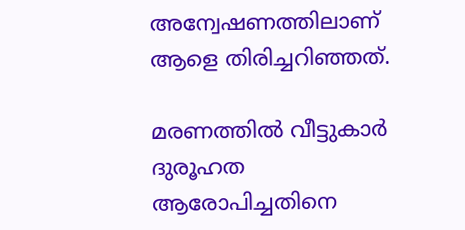അന്വേഷണത്തിലാണ് ആളെ തിരിച്ചറിഞ്ഞത്.

മരണത്തില്‍ വീട്ടുകാര്‍ ദുരൂഹത ആരോപിച്ചതിനെ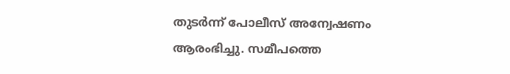തുടര്‍ന്ന് പോലീസ് അന്വേഷണം ആരംഭിച്ചു. സമീപത്തെ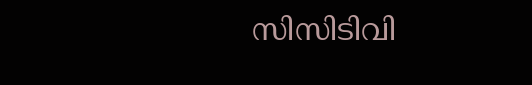സിസിടിവി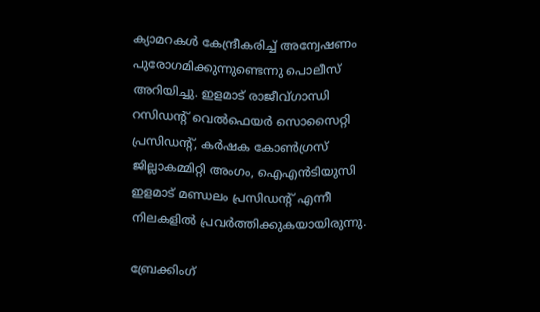ക്യാമറകള്‍ കേന്ദ്രീകരിച്ച് അന്വേഷണം പുരോഗമിക്കുന്നുണ്ടെന്നു പൊലീസ് അറിയിച്ചു. ഇളമാട് രാജീവ്ഗാന്ധി റസിഡന്റ് വെല്‍ഫെയര്‍ സൊസൈറ്റി പ്രസിഡന്റ്, കര്‍ഷക കോണ്‍ഗ്രസ് ജില്ലാകമ്മിറ്റി അംഗം, ഐഎന്‍ടിയുസി ഇളമാട് മണ്ഡലം പ്രസിഡന്റ് എന്നീ നിലകളില്‍ പ്രവര്‍ത്തിക്കുകയായിരുന്നു.

ബ്രേക്കിംഗ്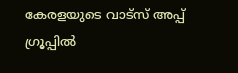കേരളയുടെ വാട്സ് അപ്പ് ഗ്രൂപ്പിൽ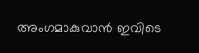അംഗമാകുവാൻ ഇവിടെ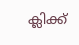ക്ലിക്ക്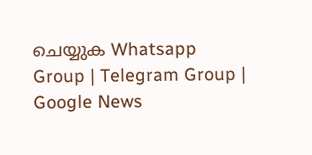ചെയ്യുക Whatsapp Group | Telegram Group | Google News